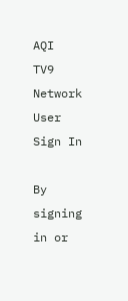AQI
TV9 Network
User
Sign In

By signing in or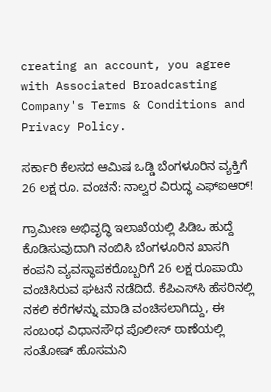creating an account, you agree with Associated Broadcasting Company's Terms & Conditions and Privacy Policy.

ಸರ್ಕಾರಿ ಕೆಲಸದ ಆಮಿಷ ಒಡ್ಡಿ ಬೆಂಗಳೂರಿನ ವ್ಯಕ್ತಿಗೆ 26 ಲಕ್ಷ ರೂ. ವಂಚನೆ: ನಾಲ್ವರ ವಿರುದ್ಧ ಎಫ್‌ಐಆರ್!

ಗ್ರಾಮೀಣ ಅಭಿವೃದ್ಧಿ ಇಲಾಖೆಯಲ್ಲಿ ಪಿಡಿಒ ಹುದ್ದೆ ಕೊಡಿಸುವುದಾಗಿ ನಂಬಿಸಿ ಬೆಂಗಳೂರಿನ ಖಾಸಗಿ ಕಂಪನಿ ವ್ಯವಸ್ಥಾಪಕರೊಬ್ಬರಿಗೆ 26 ಲಕ್ಷ ರೂಪಾಯಿ ವಂಚಿಸಿರುವ ಘಟನೆ ನಡೆದಿದೆ. ಕೆಪಿಎಸ್‌ಸಿ ಹೆಸರಿನಲ್ಲಿ ನಕಲಿ ಕರೆಗಳನ್ನು ಮಾಡಿ ವಂಚಿಸಲಾಗಿದ್ದು, ಈ ಸಂಬಂಧ ವಿಧಾನಸೌಧ ಪೊಲೀಸ್ ಠಾಣೆಯಲ್ಲಿ ಸಂತೋಷ್ ಹೊಸಮನಿ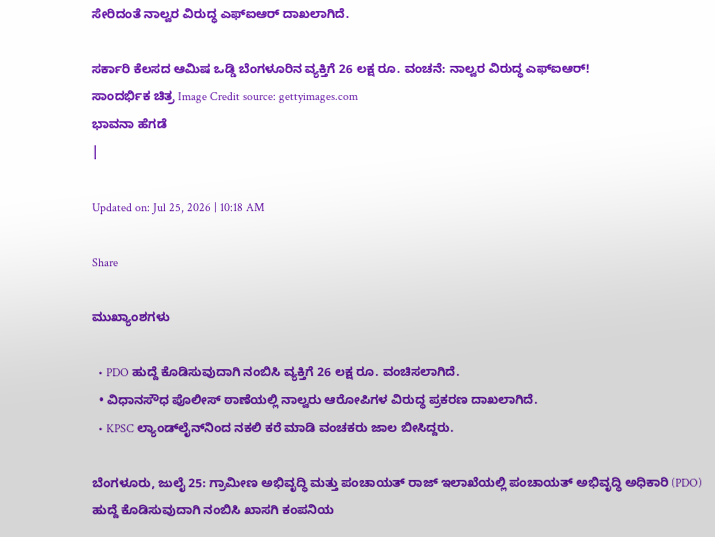ಸೇರಿದಂತೆ ನಾಲ್ವರ ವಿರುದ್ಧ ಎಫ್‌ಐಆರ್ ದಾಖಲಾಗಿದೆ.

ಸರ್ಕಾರಿ ಕೆಲಸದ ಆಮಿಷ ಒಡ್ಡಿ ಬೆಂಗಳೂರಿನ ವ್ಯಕ್ತಿಗೆ 26 ಲಕ್ಷ ರೂ. ವಂಚನೆ: ನಾಲ್ವರ ವಿರುದ್ಧ ಎಫ್‌ಐಆರ್!
ಸಾಂದರ್ಭಿಕ ಚಿತ್ರ Image Credit source: gettyimages.com
ಭಾವನಾ ಹೆಗಡೆ
|

Updated on: Jul 25, 2026 | 10:18 AM

Share

ಮುಖ್ಯಾಂಶಗಳು

  • PDO ಹುದ್ದೆ ಕೊಡಿಸುವುದಾಗಿ ನಂಬಿಸಿ ವ್ಯಕ್ತಿಗೆ 26 ಲಕ್ಷ ರೂ. ವಂಚಿಸಲಾಗಿದೆ.
  • ವಿಧಾನಸೌಧ ಪೊಲೀಸ್ ಠಾಣೆಯಲ್ಲಿ ನಾಲ್ವರು ಆರೋಪಿಗಳ ವಿರುದ್ಧ ಪ್ರಕರಣ ದಾಖಲಾಗಿದೆ.
  • KPSC ಲ್ಯಾಂಡ್‌ಲೈನ್‌ನಿಂದ ನಕಲಿ ಕರೆ ಮಾಡಿ ವಂಚಕರು ಜಾಲ ಬೀಸಿದ್ದರು.

ಬೆಂಗಳೂರು, ಜುಲೈ 25: ಗ್ರಾಮೀಣ ಅಭಿವೃದ್ಧಿ ಮತ್ತು ಪಂಚಾಯತ್ ರಾಜ್ ಇಲಾಖೆಯಲ್ಲಿ ಪಂಚಾಯತ್ ಅಭಿವೃದ್ಧಿ ಅಧಿಕಾರಿ (PDO) ಹುದ್ದೆ ಕೊಡಿಸುವುದಾಗಿ ನಂಬಿಸಿ ಖಾಸಗಿ ಕಂಪನಿಯ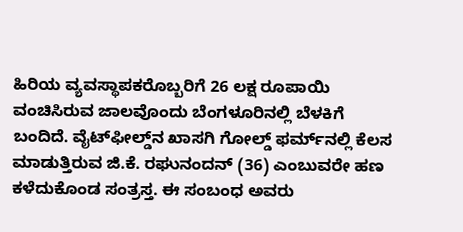ಹಿರಿಯ ವ್ಯವಸ್ಥಾಪಕರೊಬ್ಬರಿಗೆ 26 ಲಕ್ಷ ರೂಪಾಯಿ ವಂಚಿಸಿರುವ ಜಾಲವೊಂದು ಬೆಂಗಳೂರಿನಲ್ಲಿ ಬೆಳಕಿಗೆ ಬಂದಿದೆ. ವೈಟ್‌ಫೀಲ್ಡ್‌ನ ಖಾಸಗಿ ಗೋಲ್ಡ್ ಫರ್ಮ್‌ನಲ್ಲಿ ಕೆಲಸ ಮಾಡುತ್ತಿರುವ ಜಿ.ಕೆ. ರಘುನಂದನ್ (36) ಎಂಬುವರೇ ಹಣ ಕಳೆದುಕೊಂಡ ಸಂತ್ರಸ್ತ. ಈ ಸಂಬಂಧ ಅವರು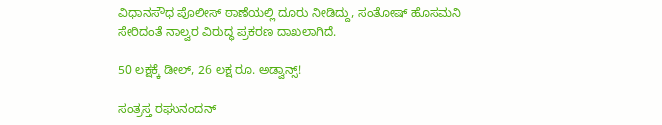ವಿಧಾನಸೌಧ ಪೊಲೀಸ್ ಠಾಣೆಯಲ್ಲಿ ದೂರು ನೀಡಿದ್ದು, ಸಂತೋಷ್ ಹೊಸಮನಿ ಸೇರಿದಂತೆ ನಾಲ್ವರ ವಿರುದ್ಧ ಪ್ರಕರಣ ದಾಖಲಾಗಿದೆ.

50 ಲಕ್ಷಕ್ಕೆ ಡೀಲ್, 26 ಲಕ್ಷ ರೂ. ಅಡ್ವಾನ್ಸ್!

ಸಂತ್ರಸ್ತ ರಘುನಂದನ್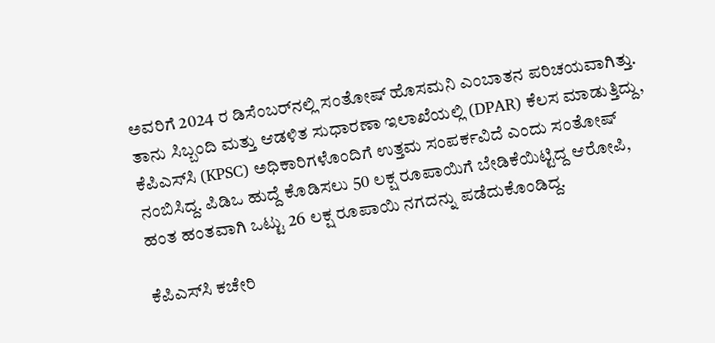ಅವರಿಗೆ 2024 ರ ಡಿಸೆಂಬರ್‌ನಲ್ಲಿ ಸಂತೋಷ್ ಹೊಸಮನಿ ಎಂಬಾತನ ಪರಿಚಯವಾಗಿತ್ತು. ತಾನು ಸಿಬ್ಬಂದಿ ಮತ್ತು ಆಡಳಿತ ಸುಧಾರಣಾ ಇಲಾಖೆಯಲ್ಲಿ (DPAR) ಕೆಲಸ ಮಾಡುತ್ತಿದ್ದು, ಕೆಪಿಎಸ್‌ಸಿ (KPSC) ಅಧಿಕಾರಿಗಳೊಂದಿಗೆ ಉತ್ತಮ ಸಂಪರ್ಕವಿದೆ ಎಂದು ಸಂತೋಷ್ ನಂಬಿಸಿದ್ದ. ಪಿಡಿಒ ಹುದ್ದೆ ಕೊಡಿಸಲು 50 ಲಕ್ಷ ರೂಪಾಯಿಗೆ ಬೇಡಿಕೆಯಿಟ್ಟಿದ್ದ ಆರೋಪಿ, ಹಂತ ಹಂತವಾಗಿ ಒಟ್ಟು 26 ಲಕ್ಷ ರೂಪಾಯಿ ನಗದನ್ನು ಪಡೆದುಕೊಂಡಿದ್ದ.

ಕೆಪಿಎಸ್‌ಸಿ ಕಚೇರಿ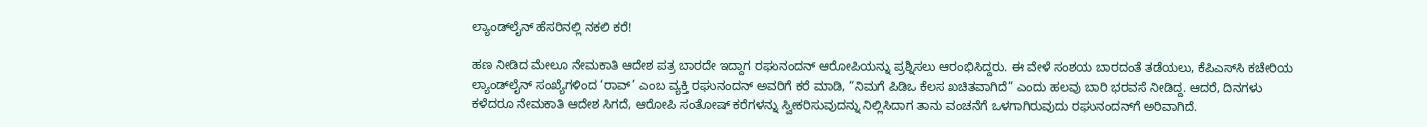ಲ್ಯಾಂಡ್‌ಲೈನ್‌ ಹೆಸರಿನಲ್ಲಿ ನಕಲಿ ಕರೆ!

ಹಣ ನೀಡಿದ ಮೇಲೂ ನೇಮಕಾತಿ ಆದೇಶ ಪತ್ರ ಬಾರದೇ ಇದ್ದಾಗ ರಘುನಂದನ್ ಆರೋಪಿಯನ್ನು ಪ್ರಶ್ನಿಸಲು ಆರಂಭಿಸಿದ್ದರು. ಈ ವೇಳೆ ಸಂಶಯ ಬಾರದಂತೆ ತಡೆಯಲು, ಕೆಪಿಎಸ್‌ಸಿ ಕಚೇರಿಯ ಲ್ಯಾಂಡ್‌ಲೈನ್ ಸಂಖ್ಯೆಗಳಿಂದ ‘ರಾವ್’ ಎಂಬ ವ್ಯಕ್ತಿ ರಘುನಂದನ್ ಅವರಿಗೆ ಕರೆ ಮಾಡಿ, “ನಿಮಗೆ ಪಿಡಿಒ ಕೆಲಸ ಖಚಿತವಾಗಿದೆ” ಎಂದು ಹಲವು ಬಾರಿ ಭರವಸೆ ನೀಡಿದ್ದ. ಆದರೆ, ದಿನಗಳು ಕಳೆದರೂ ನೇಮಕಾತಿ ಆದೇಶ ಸಿಗದೆ, ಆರೋಪಿ ಸಂತೋಷ್ ಕರೆಗಳನ್ನು ಸ್ವೀಕರಿಸುವುದನ್ನು ನಿಲ್ಲಿಸಿದಾಗ ತಾನು ವಂಚನೆಗೆ ಒಳಗಾಗಿರುವುದು ರಘುನಂದನ್‌ಗೆ ಅರಿವಾಗಿದೆ.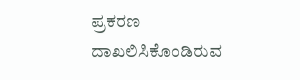ಪ್ರಕರಣ ದಾಖಲಿಸಿಕೊಂಡಿರುವ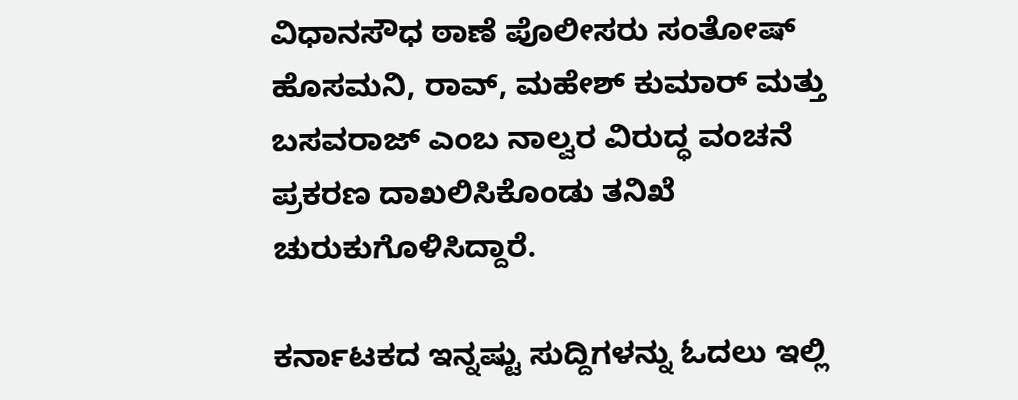ವಿಧಾನಸೌಧ ಠಾಣೆ ಪೊಲೀಸರು ಸಂತೋಷ್ ಹೊಸಮನಿ, ರಾವ್, ಮಹೇಶ್ ಕುಮಾರ್ ಮತ್ತು ಬಸವರಾಜ್ ಎಂಬ ನಾಲ್ವರ ವಿರುದ್ಧ ವಂಚನೆ ಪ್ರಕರಣ ದಾಖಲಿಸಿಕೊಂಡು ತನಿಖೆ ಚುರುಕುಗೊಳಿಸಿದ್ದಾರೆ.

ಕರ್ನಾಟಕದ ಇನ್ನಷ್ಟು ಸುದ್ದಿಗಳನ್ನು ಓದಲು ಇಲ್ಲಿ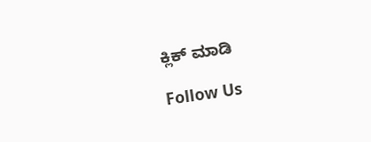ಕ್ಲಿಕ್ ಮಾಡಿ

Follow Us